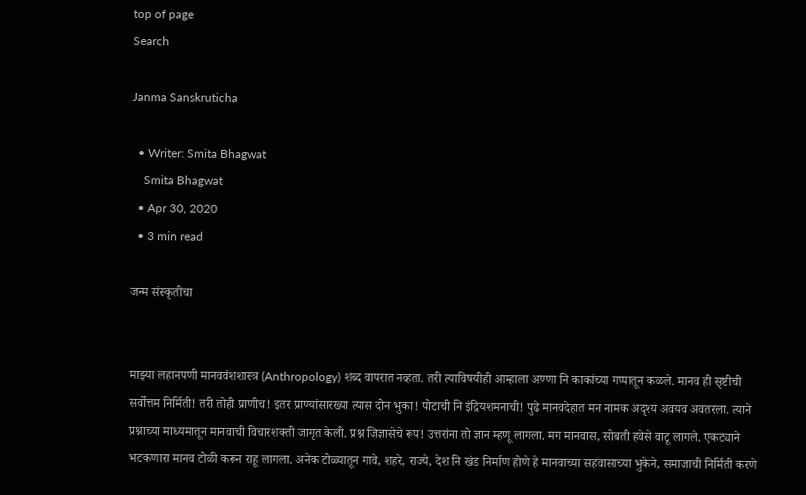top of page
Search

Janma Sanskruticha

  • Writer: Smita Bhagwat
    Smita Bhagwat
  • Apr 30, 2020
  • 3 min read

जन्म संस्कृतीचा


माझ्या लहानपणी मानववंशशास्त्र (Anthropology) शब्द वापरात नव्हता. तरी त्याविषयीही आम्हाला अण्णा नि काकांच्या गप्पातून कळले. मानव ही सृष्टीची सर्वोत्तम निर्मिती! तरी तोही प्राणीच! इतर प्राण्यांसारख्या त्यास दोन भुका! पोटाची नि इंद्रियशमनाची! पुढे मानवदेहात मन नामक अदृश्य अवयव अवतरला. त्याने प्रश्नाच्या माध्यमातून मानवाची विचारशक्ती जागृत केली. प्रश्न जिज्ञासेचे रूप! उत्तरांना तो ज्ञान म्हणू लागला. मग मानवास, सोबती हवेसे वाटू लागले. एकट्याने भटकणारा मानव टोळी करून राहू लागला. अनेक टोळ्यातून गावे, शहरे, राज्ये, देश नि खंड निर्माण होणे हे मानवाच्या सहवासाच्या भुकेने, समाजाची निर्मिती करणे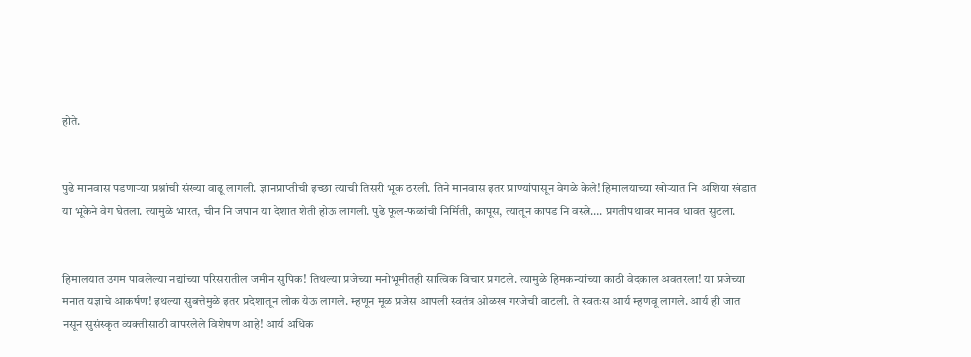होते.


पुढे मानवास पडणाऱ्या प्रश्नांची संख्या वाढू लागली. ज्ञानप्राप्तीची इच्छा त्याची तिसरी भूक ठरली. तिने मानवास इतर प्राण्यांपासून वेगळे केले! हिमालयाच्या खोऱ्यात नि अशिया खंडात या भूकेने वेग घेतला. त्यामुळे भारत, चीन नि जपान या देशात शेती होऊ लागली. पुढे फूल-फळांची निर्मिती, कापूस, त्यातून कापड नि वस्त्रे…. प्रगतीपथावर मानव धावत सुटला.


हिमालयात उगम पावलेल्या नद्यांच्या परिसरातील जमीन सुपिक! तिथल्या प्रजेच्या मनोभूमीतही सात्विक विचार प्रगटले. त्यामुळे हिमकन्यांच्या काठी वेदकाल अवतरला! या प्रजेच्या मनात यज्ञाचे आकर्षण! इथल्या सुबत्तेमुळे इतर प्रदेशातून लोक येऊ लागले. म्हणून मूळ प्रजेस आपली स्वतंत्र ओळख गरजेची वाटली. ते स्वतःस आर्य म्हणवू लागले. आर्य ही जात नसून सुसंस्कृत व्यक्तीसाठी वापरलेले विशेषण आहे! आर्य अधिक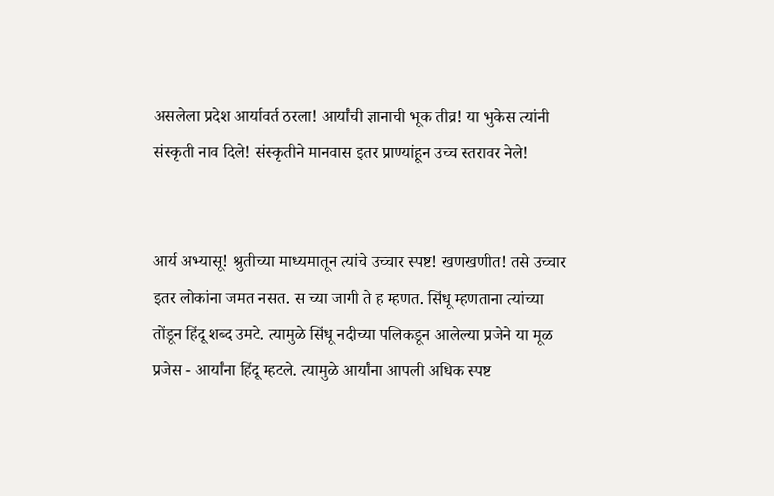असलेला प्रदेश आर्यावर्त ठरला! आर्यांची ज्ञानाची भूक तीव्र! या भुकेस त्यांनी संस्कृती नाव दिले! संस्कृतीने मानवास इतर प्राण्यांहून उच्च स्तरावर नेले!


आर्य अभ्यासू! श्रुतीच्या माध्यमातून त्यांचे उच्चार स्पष्ट! खणखणीत! तसे उच्चार इतर लोकांना जमत नसत. स च्या जागी ते ह म्हणत. सिंधू म्हणताना त्यांच्या तोंडून हिंदू शब्द उमटे. त्यामुळे सिंधू नदीच्या पलिकडून आलेल्या प्रजेने या मूळ प्रजेस - आर्यांना हिंदू म्हटले. त्यामुळे आर्यांना आपली अधिक स्पष्ट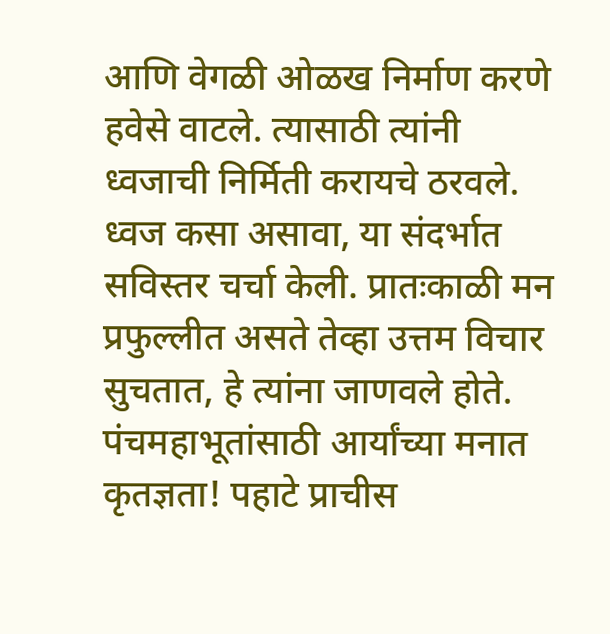आणि वेगळी ओळख निर्माण करणे हवेसे वाटले. त्यासाठी त्यांनी ध्वजाची निर्मिती करायचे ठरवले. ध्वज कसा असावा, या संदर्भात सविस्तर चर्चा केली. प्रातःकाळी मन प्रफुल्लीत असते तेव्हा उत्तम विचार सुचतात, हे त्यांना जाणवले होते. पंचमहाभूतांसाठी आर्यांच्या मनात कृतज्ञता! पहाटे प्राचीस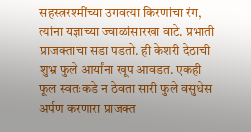सहस्त्ररश्मींच्या उगवत्या किरणांचा रंग, त्यांना यज्ञाच्या ज्वाळांसारखा वाटे. प्रभाती प्राजक्ताचा सडा पडतो. ही केशरी देठाची शुभ्र फुले आर्यांना खूप आवडत. एकही फूल स्वतःकडे न ठेवता सारी फुले वसुधेस अर्पण करणारा प्राजक्त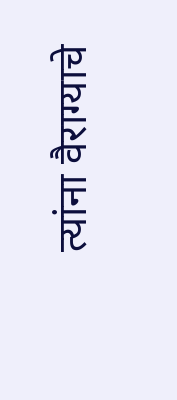त्यांना वैराग्याचे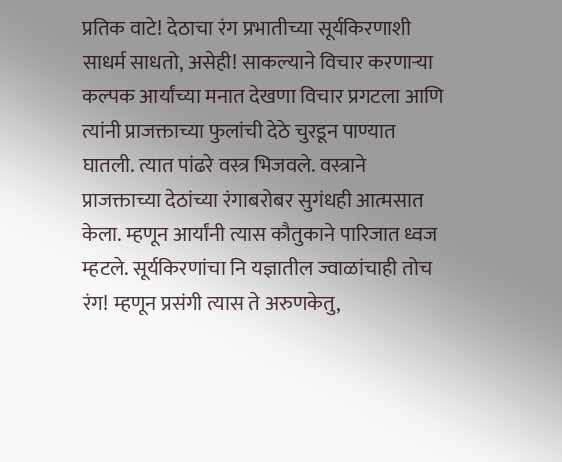प्रतिक वाटे! देठाचा रंग प्रभातीच्या सूर्यकिरणाशी साधर्म साधतो, असेही! साकल्याने विचार करणाऱ्या कल्पक आर्यांच्या मनात देखणा विचार प्रगटला आणि त्यांनी प्राजक्ताच्या फुलांची देठे चुरडून पाण्यात घातली. त्यात पांढरे वस्त्र भिजवले. वस्त्राने प्राजक्ताच्या देठांच्या रंगाबरोबर सुगंधही आत्मसात केला. म्हणून आर्यांनी त्यास कौतुकाने पारिजात ध्वज म्हटले. सूर्यकिरणांचा नि यज्ञातील ज्वाळांचाही तोच रंग! म्हणून प्रसंगी त्यास ते अरुणकेतु,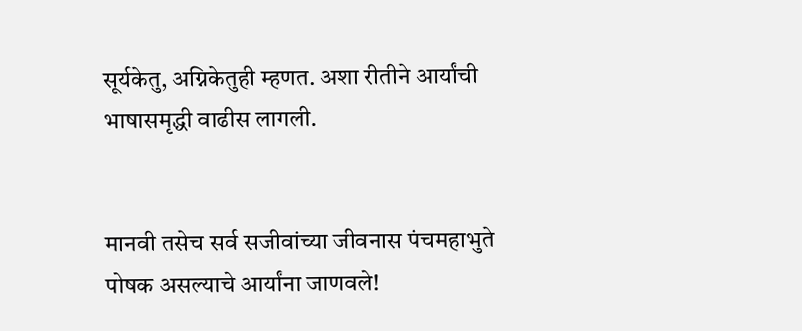सूर्यकेतु, अग्निकेतुही म्हणत. अशा रीतीने आर्यांची भाषासमृद्धी वाढीस लागली.


मानवी तसेच सर्व सजीवांच्या जीवनास पंचमहाभुते पोषक असल्याचे आर्यांना जाणवले!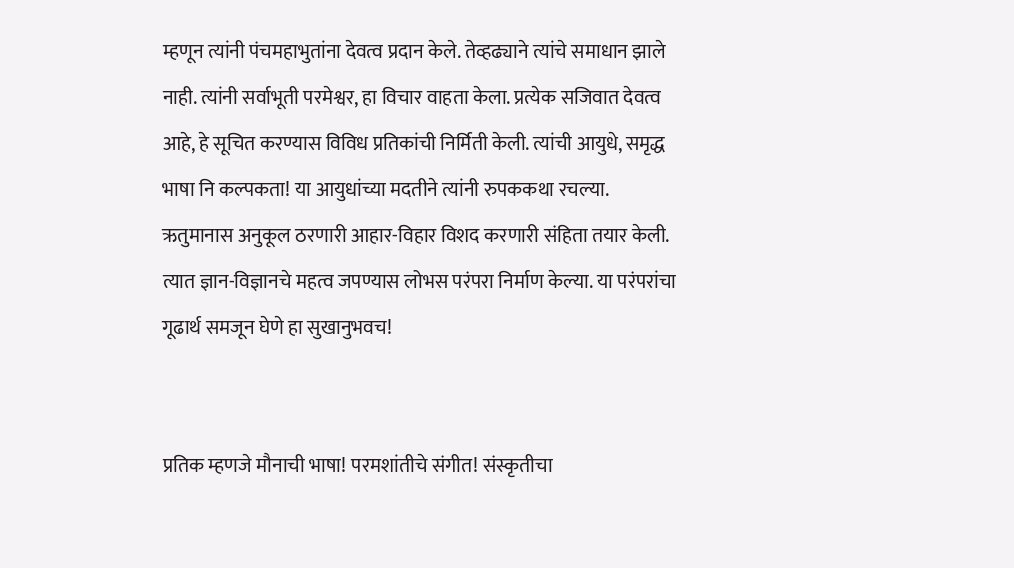म्हणून त्यांनी पंचमहाभुतांना देवत्व प्रदान केले. तेव्हढ्याने त्यांचे समाधान झाले नाही. त्यांनी सर्वाभूती परमेश्वर, हा विचार वाहता केला. प्रत्येक सजिवात देवत्व आहे, हे सूचित करण्यास विविध प्रतिकांची निर्मिती केली. त्यांची आयुधे, समृद्ध भाषा नि कल्पकता! या आयुधांच्या मदतीने त्यांनी रुपककथा रचल्या. ऋतुमानास अनुकूल ठरणारी आहार-विहार विशद करणारी संहिता तयार केली. त्यात ज्ञान-विज्ञानचे महत्व जपण्यास लोभस परंपरा निर्माण केल्या. या परंपरांचा गूढार्थ समजून घेणे हा सुखानुभवच!


प्रतिक म्हणजे मौनाची भाषा! परमशांतीचे संगीत! संस्कृतीचा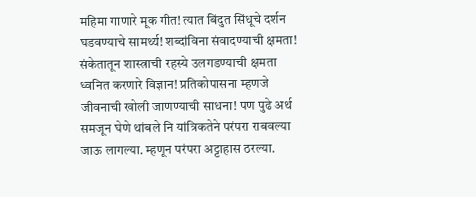महिमा गाणारे मूक गीत! त्यात बिंदुत सिंधूचे दर्शन घडवण्याचे सामर्थ्य! शब्दांविना संवादण्याची क्षमता! संकेतातून शास्त्राची रहस्ये उलगडण्याची क्षमता ध्वनित करणारे विज्ञान! प्रतिकोपासना म्हणजे जीवनाची खोली जाणण्याची साधना! पण पुढे अर्थ समजून घेणे थांबले नि यांत्रिकतेने परंपरा राबवल्या जाऊ लागल्या. म्हणून परंपरा अट्टाहास ठरल्या.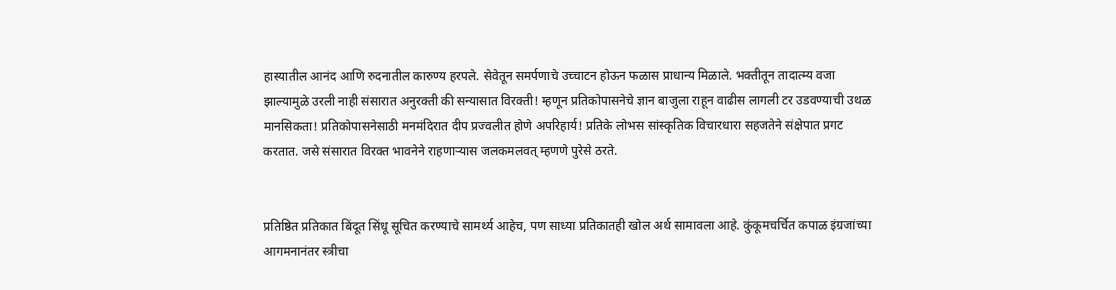हास्यातील आनंद आणि रुदनातील कारुण्य हरपले. सेवेतून समर्पणाचे उच्चाटन होऊन फळास प्राधान्य मिळाले. भक्तीतून तादात्म्य वजा झाल्यामुळे उरली नाही संसारात अनुरक्ती की सन्यासात विरक्ती! म्हणून प्रतिकोपासनेचे ज्ञान बाजुला राहून वाढीस लागली टर उडवण्याची उथळ मानसिकता! प्रतिकोपासनेसाठी मनमंदिरात दीप प्रज्वलीत होणे अपरिहार्य! प्रतिके लोभस सांस्कृतिक विचारधारा सहजतेने संक्षेपात प्रगट करतात. जसे संसारात विरक्त भावनेने राहणाऱ्यास जलकमलवत् म्हणणे पुरेसे ठरते.


प्रतिष्ठित प्रतिकात बिंदूत सिंधू सूचित करण्याचे सामर्थ्य आहेच, पण साध्या प्रतिकातही खोल अर्थ सामावला आहे. कुंकूमचर्चित कपाळ इंग्रजांच्या आगमनानंतर स्त्रीचा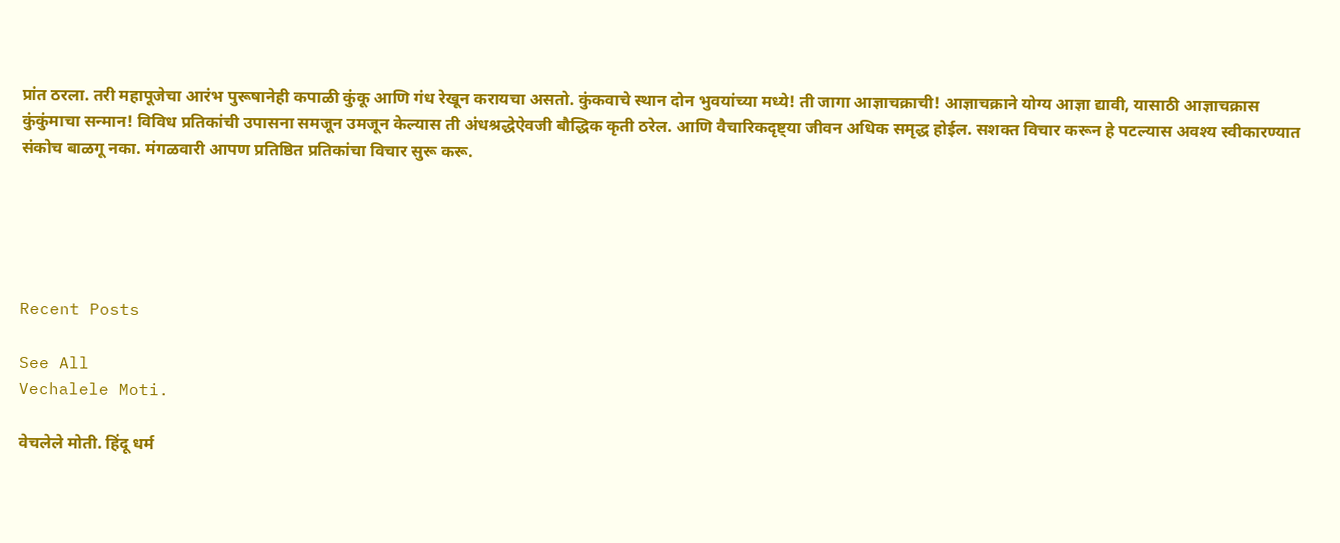प्रांत ठरला. तरी महापूजेचा आरंभ पुरूषानेही कपाळी कुंकू आणि गंध रेखून करायचा असतो. कुंकवाचे स्थान दोन भुवयांच्या मध्ये! ती जागा आज्ञाचक्राची! आज्ञाचक्राने योग्य आज्ञा द्यावी, यासाठी आज्ञाचक्रास कुंकुंमाचा सन्मान! विविध प्रतिकांची उपासना समजून उमजून केल्यास ती अंधश्रद्धेऐवजी बौद्धिक कृती ठरेल. आणि वैचारिकदृष्ट्या जीवन अधिक समृद्ध होईल. सशक्त विचार करून हे पटल्यास अवश्य स्वीकारण्यात संकोच बाळगू नका. मंगळवारी आपण प्रतिष्ठित प्रतिकांचा विचार सुरू करू.





Recent Posts

See All
Vechalele Moti.

वेचलेले मोती. हिंदू धर्म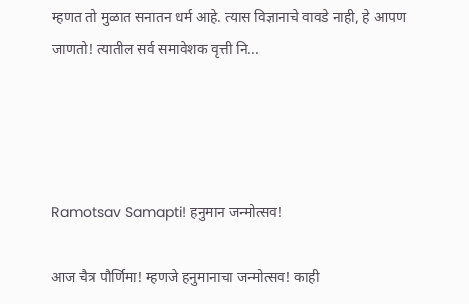म्हणत तो मुळात सनातन धर्म आहे. त्यास विज्ञानाचे वावडे नाही, हे आपण जाणतो! त्यातील सर्व समावेशक वृत्ती नि...




Ramotsav Samapti! हनुमान जन्मोत्सव!

आज चैत्र पौर्णिमा! म्हणजे हनुमानाचा जन्मोत्सव! काही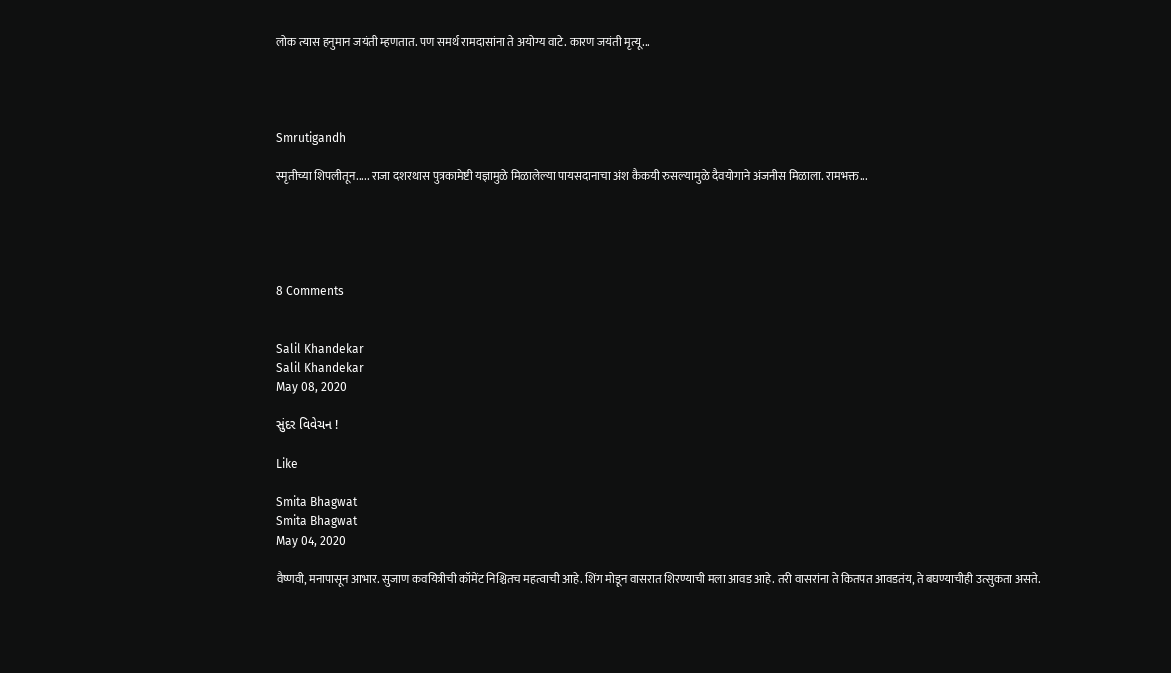लोक त्यास हनुमान जयंती म्हणतात. पण समर्थ रामदासांना ते अयोग्य वाटे. कारण जयंती मृत्यू...




Smrutigandh

स्मृतीच्या शिपलीतून..... राजा दशरथास पुत्रकामेष्टी यज्ञामुळे मिळालेल्या पायसदानाचा अंश कैकयी रुसल्यामुळे दैवयोगाने अंजनीस मिळाला. रामभक्त...





8 Comments


Salil Khandekar
Salil Khandekar
May 08, 2020

સુંદર વિવેચન !

Like

Smita Bhagwat
Smita Bhagwat
May 04, 2020

वैष्णवी, मनापासून आभार. सुजाण कवयित्रीची कॉमेंट निश्चितच महत्वाची आहे. शिंग मोडून वासरात शिरण्याची मला आवड आहे. तरी वासरांना ते कितपत आवडतंय, ते बघण्याचीही उत्सुकता असते.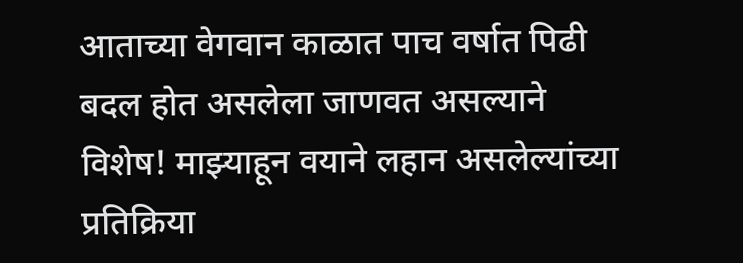आताच्या वेगवान काळात पाच वर्षात पिढी बदल होत असलेला जाणवत असल्याने विशेष! माझ्याहून वयाने लहान असलेल्यांच्या प्रतिक्रिया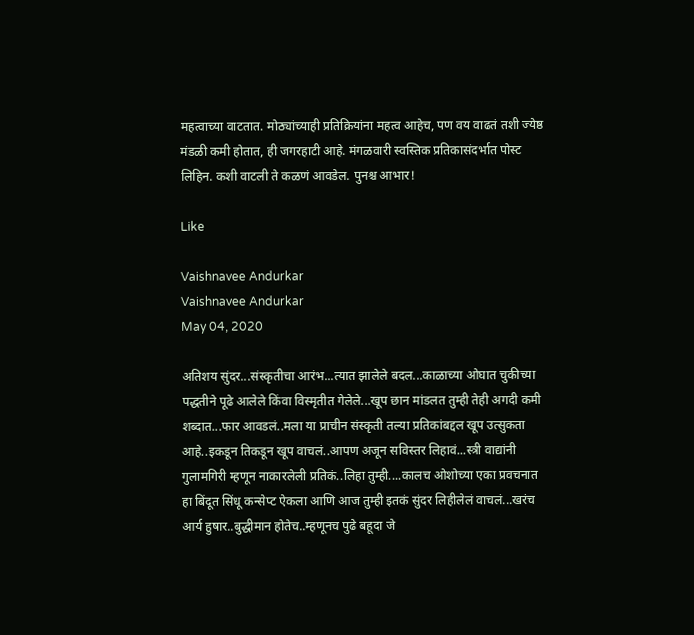महत्वाच्या वाटतात. मोठ्यांच्याही प्रतिक्रियांना महत्व आहेच, पण वय वाढतं तशी ज्येष्ठ मंडळी कमी होतात, ही जगरहाटी आहे. मंगळवारी स्वस्तिक प्रतिकासंदर्भात पोस्ट लिहिन. कशी वाटली ते कळणं आवडेल. पुनश्च आभार!

Like

Vaishnavee Andurkar
Vaishnavee Andurkar
May 04, 2020

अतिशय सुंदर...संस्कृतीचा आरंभ...त्यात झालेले बदल...काळाच्या ओघात चुकीच्या पद्धतीने पूढे आलेले किंवा विस्मृतीत गेलेले...खूप छान मांडलत तुम्ही तेही अगदी कमी शब्दात...फार आवडलं..मला या प्राचीन संस्कृती तल्या प्रतिकांबद्दल खूप उत्सुकता आहे..इकडून तिकडून खूप वाचलं..आपण अजून सविस्तर लिहावं...स्त्री वाद्यांनी गुलामगिरी म्हणून नाकारलेली प्रतिकं..लिहा तुम्ही....कालच ओशोच्या एका प्रवचनात हा बिंदूत सिंधू कन्सेप्ट ऐकला आणि आज तुम्ही इतकं सुंदर लिहीलेलं वाचलं...खरंच आर्य हुषार..बुद्धीमान होतेच..म्हणूनच पुढे बहूदा जे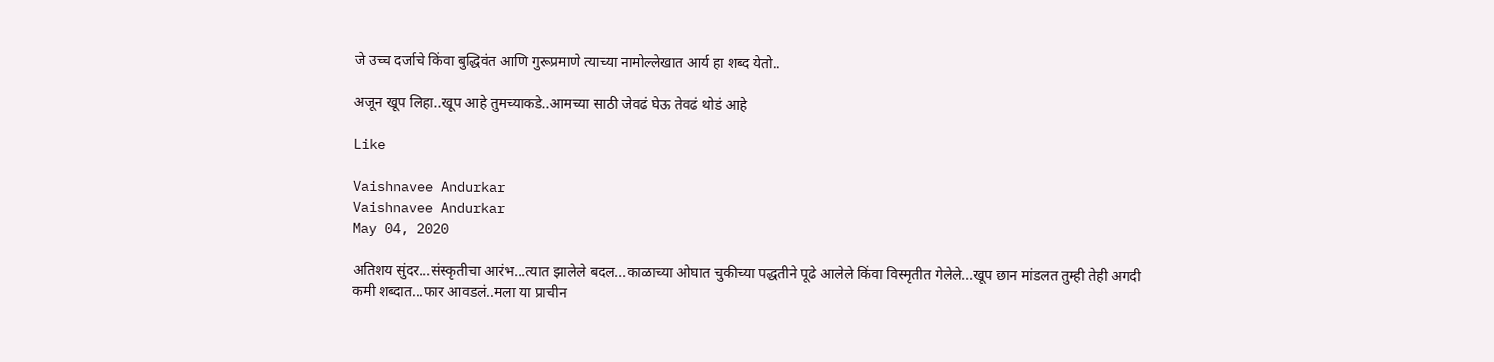जे उच्च दर्जाचे किंवा बुद्धिवंत आणि गुरूप्रमाणे त्याच्या नामोल्लेखात आर्य हा शब्द येतो..

अजून खूप लिहा..खूप आहे तुमच्याकडे..आमच्या साठी जेवढं घेऊ तेवढं थोडं आहे

Like

Vaishnavee Andurkar
Vaishnavee Andurkar
May 04, 2020

अतिशय सुंदर...संस्कृतीचा आरंभ...त्यात झालेले बदल...काळाच्या ओघात चुकीच्या पद्धतीने पूढे आलेले किंवा विस्मृतीत गेलेले...खूप छान मांडलत तुम्ही तेही अगदी कमी शब्दात...फार आवडलं..मला या प्राचीन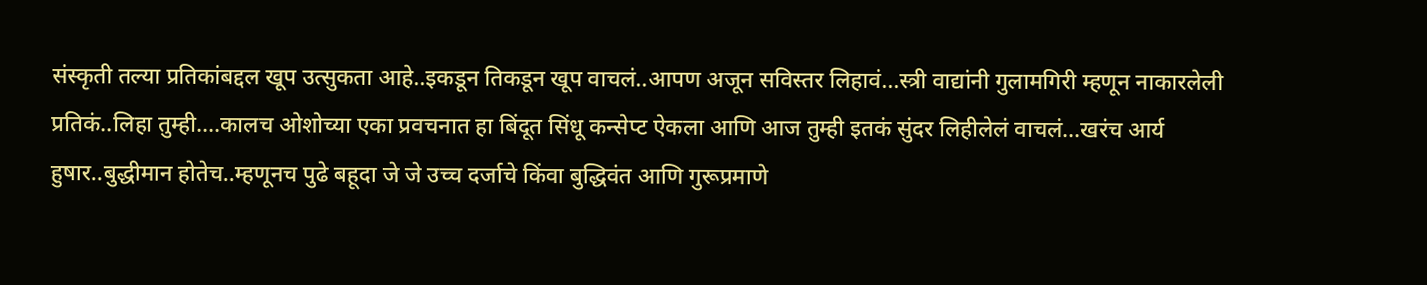संस्कृती तल्या प्रतिकांबद्दल खूप उत्सुकता आहे..इकडून तिकडून खूप वाचलं..आपण अजून सविस्तर लिहावं...स्त्री वाद्यांनी गुलामगिरी म्हणून नाकारलेली प्रतिकं..लिहा तुम्ही....कालच ओशोच्या एका प्रवचनात हा बिंदूत सिंधू कन्सेप्ट ऐकला आणि आज तुम्ही इतकं सुंदर लिहीलेलं वाचलं...खरंच आर्य हुषार..बुद्धीमान होतेच..म्हणूनच पुढे बहूदा जे जे उच्च दर्जाचे किंवा बुद्धिवंत आणि गुरूप्रमाणे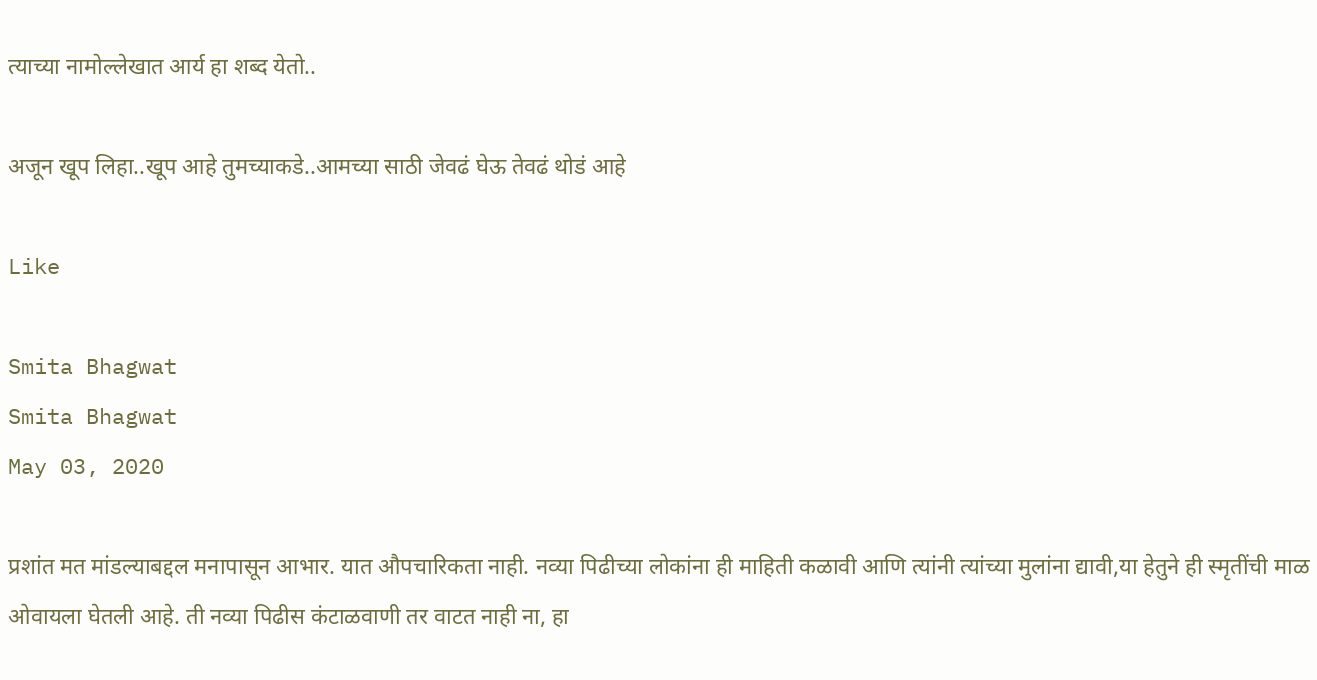त्याच्या नामोल्लेखात आर्य हा शब्द येतो..

अजून खूप लिहा..खूप आहे तुमच्याकडे..आमच्या साठी जेवढं घेऊ तेवढं थोडं आहे

Like

Smita Bhagwat
Smita Bhagwat
May 03, 2020

प्रशांत मत मांडल्याबद्दल मनापासून आभार. यात औपचारिकता नाही. नव्या पिढीच्या लोकांना ही माहिती कळावी आणि त्यांनी त्यांच्या मुलांना द्यावी,या हेतुने ही स्मृतींची माळ ओवायला घेतली आहे. ती नव्या पिढीस कंटाळवाणी तर वाटत नाही ना, हा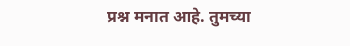प्रश्न मनात आहे. तुमच्या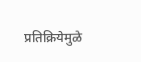प्रतिक्रियेमुळे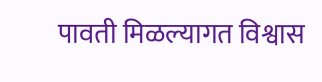पावती मिळल्यागत विश्वास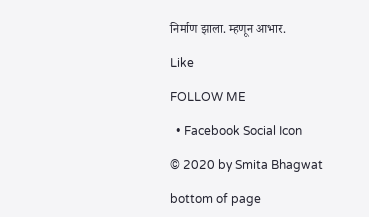निर्माण झाला. म्हणून आभार.

Like

FOLLOW ME

  • Facebook Social Icon

© 2020 by Smita Bhagwat

bottom of page